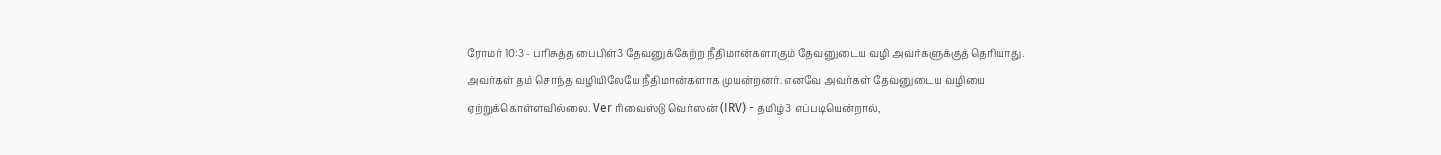ரோமர் 10:3 - பரிசுத்த பைபிள்3 தேவனுக்கேற்ற நீதிமான்களாகும் தேவனுடைய வழி அவர்களுக்குத் தெரியாது. அவர்கள் தம் சொந்த வழியிலேயே நீதிமான்களாக முயன்றனர். எனவே அவர்கள் தேவனுடைய வழியை ஏற்றுக்கொள்ளவில்லை. Ver ரிவைஸ்டு வெர்ஸன் (IRV) - தமிழ்3 எப்படியென்றால்,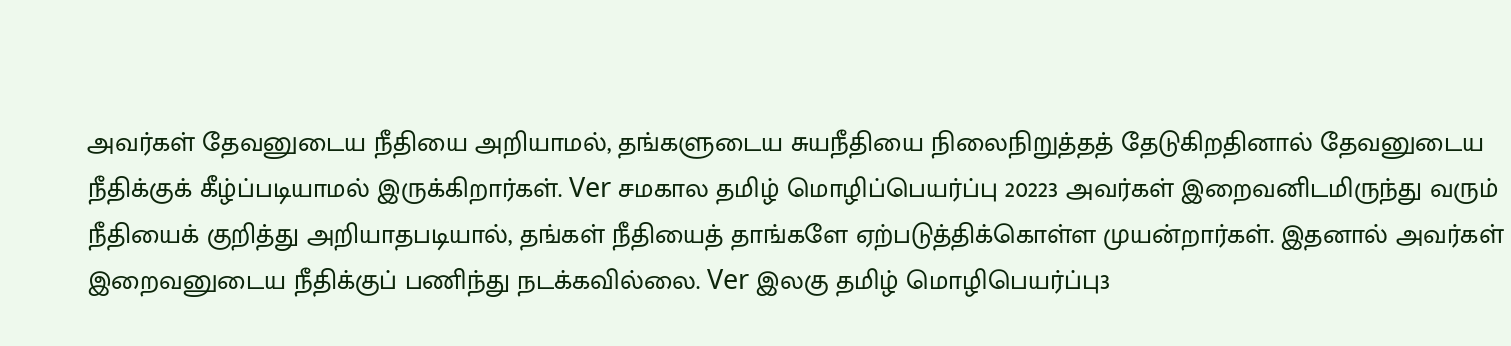அவர்கள் தேவனுடைய நீதியை அறியாமல், தங்களுடைய சுயநீதியை நிலைநிறுத்தத் தேடுகிறதினால் தேவனுடைய நீதிக்குக் கீழ்ப்படியாமல் இருக்கிறார்கள். Ver சமகால தமிழ் மொழிப்பெயர்ப்பு 20223 அவர்கள் இறைவனிடமிருந்து வரும் நீதியைக் குறித்து அறியாதபடியால், தங்கள் நீதியைத் தாங்களே ஏற்படுத்திக்கொள்ள முயன்றார்கள். இதனால் அவர்கள் இறைவனுடைய நீதிக்குப் பணிந்து நடக்கவில்லை. Ver இலகு தமிழ் மொழிபெயர்ப்பு3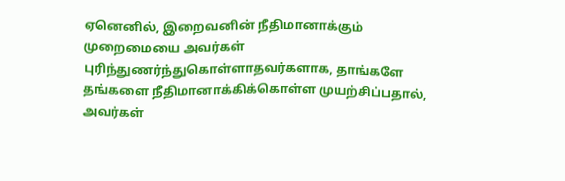ஏனெனில், இறைவனின் நீதிமானாக்கும் முறைமையை அவர்கள் புரிந்துணர்ந்துகொள்ளாதவர்களாக, தாங்களே தங்களை நீதிமானாக்கிக்கொள்ள முயற்சிப்பதால், அவர்கள்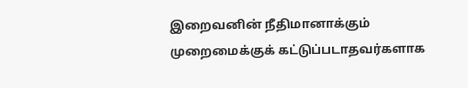இறைவனின் நீதிமானாக்கும் முறைமைக்குக் கட்டுப்படாதவர்களாக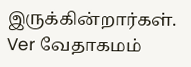இருக்கின்றார்கள். Ver வேதாகமம்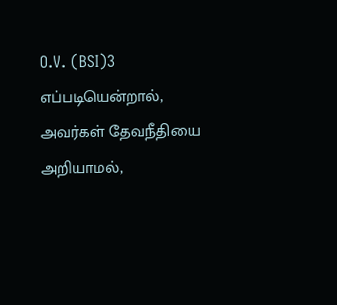O.V. (BSI)3 எப்படியென்றால், அவர்கள் தேவநீதியை அறியாமல்,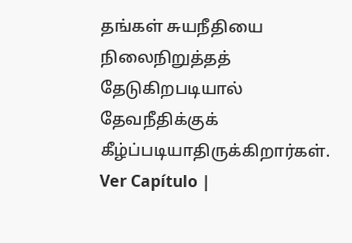தங்கள் சுயநீதியை நிலைநிறுத்தத் தேடுகிறபடியால் தேவநீதிக்குக் கீழ்ப்படியாதிருக்கிறார்கள். Ver Capítulo |